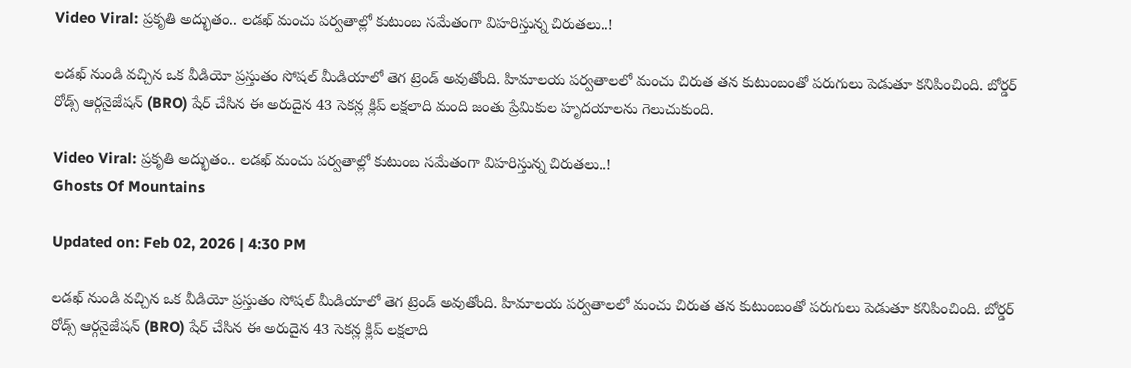Video Viral: ప్రకృతి అద్భుతం.. లడఖ్ మంచు పర్వతాల్లో కుటుంబ సమేతంగా విహరిస్తున్న చిరుతలు..!

లడఖ్ నుండి వచ్చిన ఒక వీడియో ప్రస్తుతం సోషల్ మీడియాలో తెగ ట్రెండ్ అవుతోంది. హిమాలయ పర్వతాలలో మంచు చిరుత తన కుటుంబంతో పరుగులు పెడుతూ కనిపించింది. బోర్డర్ రోడ్స్ ఆర్గనైజేషన్ (BRO) షేర్ చేసిన ఈ అరుదైన 43 సెకన్ల క్లిప్ లక్షలాది మంది జంతు ప్రేమికుల హృదయాలను గెలుచుకుంది.

Video Viral: ప్రకృతి అద్భుతం.. లడఖ్ మంచు పర్వతాల్లో కుటుంబ సమేతంగా విహరిస్తున్న చిరుతలు..!
Ghosts Of Mountains

Updated on: Feb 02, 2026 | 4:30 PM

లడఖ్ నుండి వచ్చిన ఒక వీడియో ప్రస్తుతం సోషల్ మీడియాలో తెగ ట్రెండ్ అవుతోంది. హిమాలయ పర్వతాలలో మంచు చిరుత తన కుటుంబంతో పరుగులు పెడుతూ కనిపించింది. బోర్డర్ రోడ్స్ ఆర్గనైజేషన్ (BRO) షేర్ చేసిన ఈ అరుదైన 43 సెకన్ల క్లిప్ లక్షలాది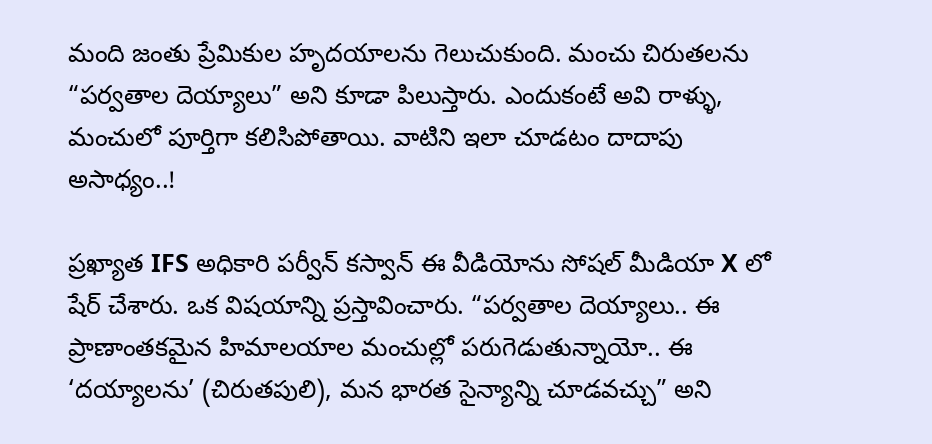మంది జంతు ప్రేమికుల హృదయాలను గెలుచుకుంది. మంచు చిరుతలను “పర్వతాల దెయ్యాలు” అని కూడా పిలుస్తారు. ఎందుకంటే అవి రాళ్ళు, మంచులో పూర్తిగా కలిసిపోతాయి. వాటిని ఇలా చూడటం దాదాపు అసాధ్యం..!

ప్రఖ్యాత IFS అధికారి పర్వీన్ కస్వాన్ ఈ వీడియోను సోషల్ మీడియా X లో షేర్ చేశారు. ఒక విషయాన్ని ప్రస్తావించారు. “పర్వతాల దెయ్యాలు.. ఈ ప్రాణాంతకమైన హిమాలయాల మంచుల్లో పరుగెడుతున్నాయో.. ఈ ‘దయ్యాలను’ (చిరుతపులి), మన భారత సైన్యాన్ని చూడవచ్చు” అని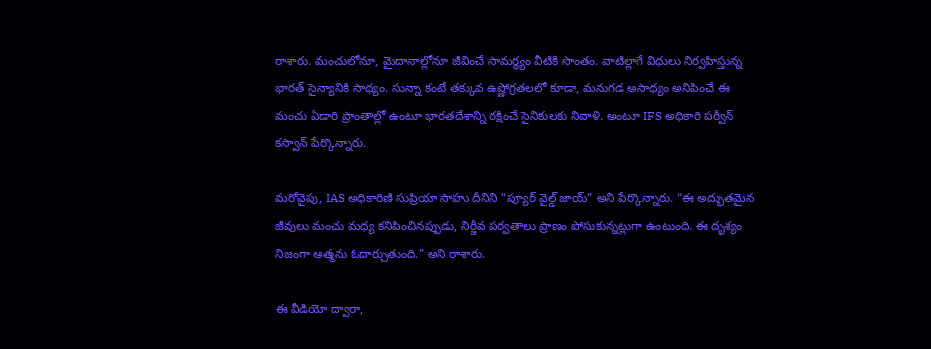రాశారు. మంచులోనూ, మైదానాల్లోనూ జీవించే సామర్థ్యం వీటికి సొంతం. వాటిల్లాగే విధులు నిర్వహిస్తున్న భారత్ సైన్యానికి సాధ్యం. సున్నా కంటే తక్కువ ఉష్ణోగ్రతలలో కూడా, మనుగడ అసాధ్యం అనిపించే ఈ మంచు ఏడారి ప్రాంతాల్లో ఉంటూ భారతదేశాన్ని రక్షించే సైనికులకు నివాళి. అంటూ IFS అధికారి పర్వీన్ కస్వాన్ పేర్కొన్నారు.

మరోవైపు, IAS అధికారిణి సుప్రియా సాహు దీనిని “ప్యూర్ వైల్డ్ జాయ్” అని పేర్కొన్నారు. “ఈ అద్భుతమైన జీవులు మంచు మధ్య కనిపించినప్పుడు, నిర్జీవ పర్వతాలు ప్రాణం పోసుకున్నట్లుగా ఉంటుంది. ఈ దృశ్యం నిజంగా ఆత్మను ఓదార్చుతుంది.” అని రాశారు.

ఈ వీడియో ద్వారా,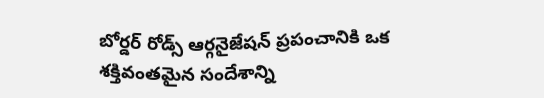బోర్డర్ రోడ్స్ ఆర్గనైజేషన్ ప్రపంచానికి ఒక శక్తివంతమైన సందేశాన్ని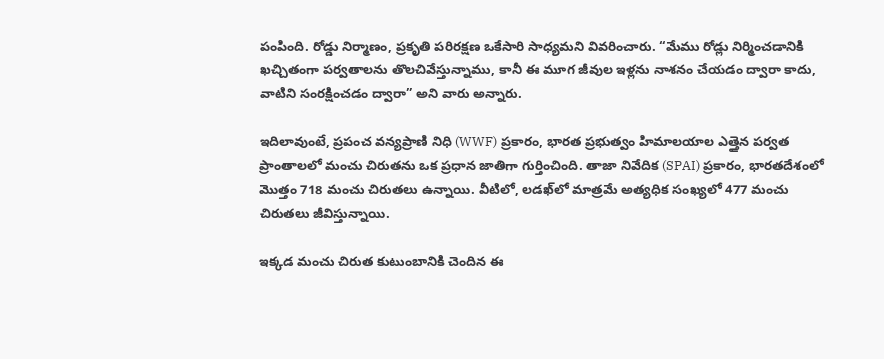పంపింది. రోడ్డు నిర్మాణం, ప్రకృతి పరిరక్షణ ఒకేసారి సాధ్యమని వివరించారు. “మేము రోడ్లు నిర్మించడానికి ఖచ్చితంగా పర్వతాలను తొలచివేస్తున్నాము, కానీ ఈ మూగ జీవుల ఇళ్లను నాశనం చేయడం ద్వారా కాదు, వాటిని సంరక్షించడం ద్వారా” అని వారు అన్నారు.

ఇదిలావుంటే, ప్రపంచ వన్యప్రాణి నిధి (WWF) ప్రకారం, భారత ప్రభుత్వం హిమాలయాల ఎత్తైన పర్వత ప్రాంతాలలో మంచు చిరుతను ఒక ప్రధాన జాతిగా గుర్తించింది. తాజా నివేదిక (SPAI) ప్రకారం, భారతదేశంలో మొత్తం 718 మంచు చిరుతలు ఉన్నాయి. వీటిలో, లడఖ్‌లో మాత్రమే అత్యధిక సంఖ్యలో 477 మంచు చిరుతలు జీవిస్తున్నాయి.

ఇక్కడ మంచు చిరుత కుటుంబానికి చెందిన ఈ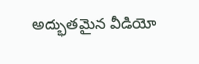అద్భుతమైన వీడియో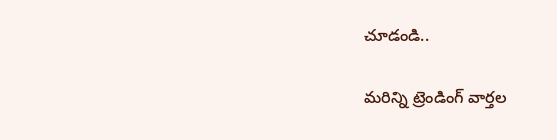చూడండి..

మరిన్ని ట్రెండింగ్ వార్తల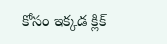కోసం ఇక్కడ క్లిక్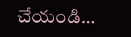చేయండి…